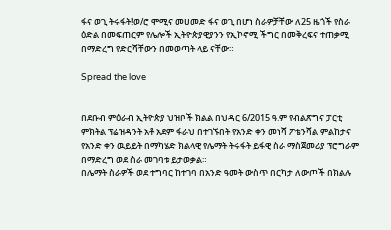ፋና ወጊ ትሩፋት!ወ/ሮ ሞሚና መሀመድ ፋና ወጊ በሆነ ስራዎቻቸው ለ25 ዜጎች የስራ ዕድል በመፍጠርም የሌሎች ኢትዮጵያዊያንን የኢኮኖሚ ችግር በመቅረፍና ተጠቃሚ በማድረግ የድርሻቸውን በመወጣት ላይ ናቸው።

Spread the love


በደቡብ ምዕራብ ኢትዮጵያ ህዝቦች ክልል በህዳር 6/2015 ዓ.ም የብልጽግና ፓርቲ ምክትል ፕሬዝዳንት አቶ አደም ፋራህ በተገኙበት የአንድ ቀን መነሻ ፖቴንሻል ምልከታና የአንድ ቀን ዉይይት በማካሄድ ክልላዊ የሌማት ትሩፋት ይፋዊ ስራ ማስጀመሪያ ፕሮግራም በማድረግ ወደ ስራ መገባቱ ይታወቃል።
በሌማት ስራዎች ወደ ተግባር ከተገባ በአንድ ዓመት ውስጥ በርካታ ለውጦች በክልሉ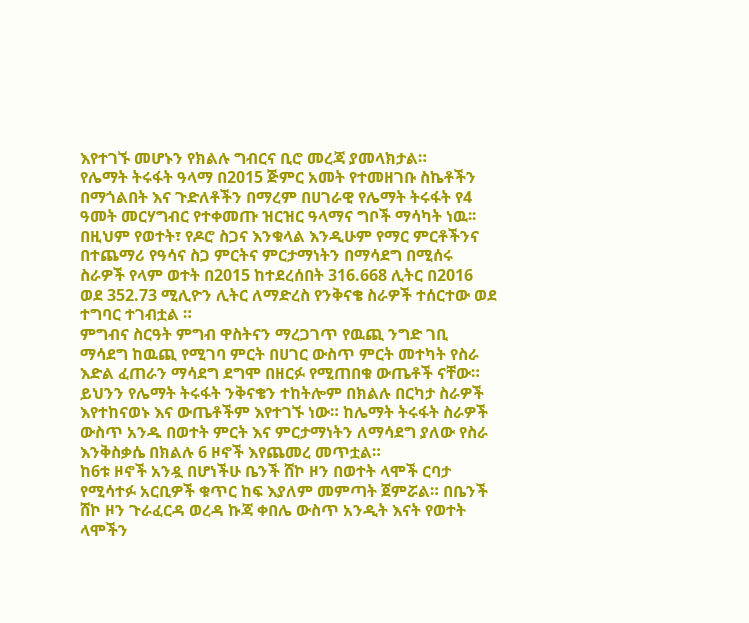እየተገኙ መሆኑን የክልሉ ግብርና ቢሮ መረጃ ያመላክታል።
የሌማት ትሩፋት ዓላማ በ2015 ጅምር አመት የተመዘገቡ ስኬቶችን በማጎልበት እና ጉድለቶችን በማረም በሀገራዊ የሌማት ትሩፋት የ4 ዓመት መርሃግብር የተቀመጡ ዝርዝር ዓላማና ግቦች ማሳካት ነዉ፡፡
በዚህም የወተት፣ የዶሮ ስጋና እንቁላል እንዲሁም የማር ምርቶችንና በተጨማሪ የዓሳና ስጋ ምርትና ምርታማነትን በማሳደግ በሚሰሩ ስራዎች የላም ወተት በ2015 ከተደረሰበት 316.668 ሊትር በ2016 ወደ 352.73 ሚሊዮን ሊትር ለማድረስ የንቅናቄ ስራዎች ተሰርተው ወደ ተግባር ተገብቷል ።
ምግብና ስርዓት ምግብ ዋስትናን ማረጋገጥ የዉጪ ንግድ ገቢ ማሳደግ ከዉጪ የሚገባ ምርት በሀገር ውስጥ ምርት መተካት የስራ እድል ፈጠራን ማሳደግ ደግሞ በዘርፉ የሚጠበቁ ውጤቶች ናቸው።
ይህንን የሌማት ትሩፋት ንቅናቄን ተከትሎም በክልሉ በርካታ ስራዎች እየተከናወኑ እና ውጤቶችም እየተገኙ ነው። ከሌማት ትሩፋት ስራዎች ውስጥ አንዱ በወተት ምርት እና ምርታማነትን ለማሳደግ ያለው የስራ እንቅስቃሴ በክልሉ 6 ዞኖች እየጨመረ መጥቷል።
ከ6ቱ ዞኖች አንዷ በሆነችሁ ቤንች ሸኮ ዞን በወተት ላሞች ርባታ የሚሳተፉ አርቢዎች ቁጥር ከፍ እያለም መምጣት ጀምሯል። በቤንች ሸኮ ዞን ጉራፈርዳ ወረዳ ኩጃ ቀበሌ ውስጥ አንዲት እናት የወተት ላሞችን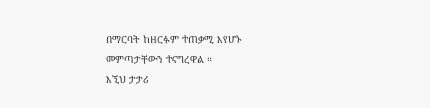በማርባት ከዘርፉም ተጠቃሚ እየሆኑ መምጣታቸውን ተናግረዋል ።
እኚህ ታታሪ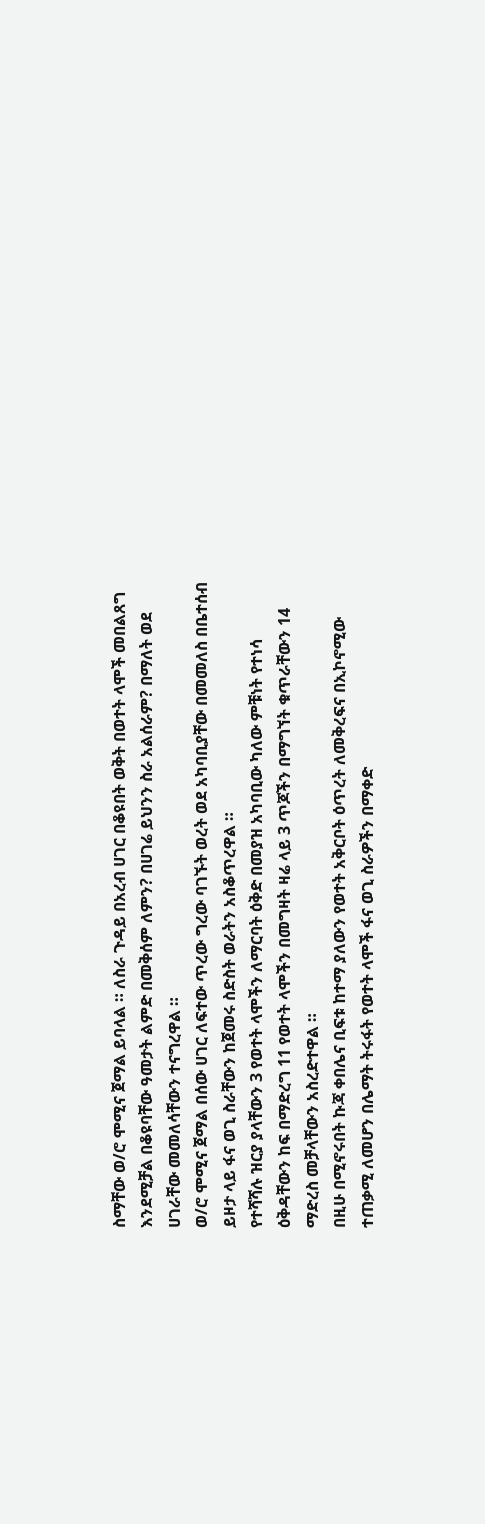ስማቸው ወ/ሮ ሞሚና ጀማል ይባላል ። ለስራ ጉዳይ በአረብ ሀገር በቆዩበት ወቅት በወተት ላሞች መበልጸግ እንደሚቻል በቆዩባቸው ዓመታት ልምድ በመቅሰም ለምን? በሀገሬ ይህንን ስራ አልሰራም? በማለት ወደ ሀገራቸው መመለሳቸውን ተናግረዋል ።
ወ/ሮ ሞሚና ጀማል በሰው ሀገር ለፍተው ጥረው ግረው ባገኙት ወረት ወደ አካባቢያቸው በመመለስ በቤተሰብ ይዞታ ላይ ፋና ወጊ ስራቸውን ከጀመሩ ስድስት ወራትን አስቆጥረዋል ።
የተሻሻሉ ዝርያ ያላቸውን 3 የወተት ላሞችን ለማርባት ዕቅድ በመያዝ አካባቢው ካለው ምቹነት የተነሳ ዕቅዳቸውን ከፍ በማድረግ 11 የወተት ላሞችን በመግዛት ዛሬ ላይ 3 ጥጆችን በማግኘት ቁጥራቸውን 14 ማድረስ መቻላቸውን አስረድተዋል ።
በዚሁ በሚኖሩበት ኩጃ ቀበሌና ቢፍቱ ከተማ ያለውን የወተት አቅርቦት ዕጥረት ለመቅረፍና በኢኮኖሚው ተጠቃሚ ለመሆን በሌማት ትሩፋት የወተት ላሞች ፋና ወጊ ስራዎችን በማቀድ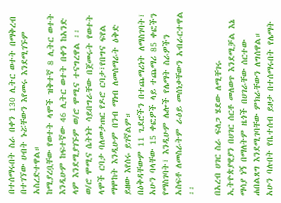በተሰማሩበት ስራ በቀን 130 ሊትር ወተት በማቅረብ በተገኘው ሀብት ኑሯቸውን እየመሩ እንደሚገኙም አስረድተዋል።
ከሚያረቧቸው የወተት ላሞች ዝቅተኛ 8 ሊትር ወተት እንዲሁም ከፍተኛው 46 ሊትር ወተት በቀን ከአንድ ላም እንደሚያገኙም ወ/ሮ ሞሚና ተናግረዋል ፡፡
ወ/ሮ ሞሚና ሴትነት ሳይበግራቸው በጀመሩት የወተት ላሞች ርባታ ባለመታጠር የዶሮ ርባታ፣የበግና ፍየል ማሞከት እንዲሁም በንብ ማነብ ለመሰማራት ዕቅድ ይዘው እየሰሩ ይገኛልም።
በዕቅዳቸውም 11 ጊደሮችን በተጨማሪነት ለማስገባት፣ አሁን ባላቸው 15 ቀፎዎች ላይ ተጨማሪ 85 ቀፎችን የማስገባት፣ እንዲሁም ሌሎች የሌማት ስራዎችን አስፍቶ ለመስራትም ራዕይ መሰነቃቸውን አብራርተዋል ፡፡

በአረብ ሀገር ስራ ፍለጋ ሄደው ለሚቸገሩ ኢትዮጵያዊያን በሀገር ሰርቶ መለወጥ እንደሚቻል እኔ ማሳያ ነኝ በማለትም ዜጎች በሀገራቸው ሰርተው ሐበልጸግ እንደሚገባቸው ምክራቸውን ለግሰዋል።
አሁን ባሉበት የቤተሰብ ይዞታ በተሰማሩበት የሌማት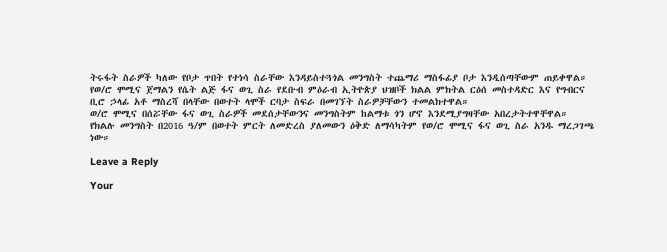ትሩፋት ስራዎች ካለው የቦታ ጥበት የተነሳ ስራቸው እንዳይስተጓጎል መንግስት ተጨማሪ ማስፋፊያ ቦታ እንዲሰጣቸውም ጠይቀዋል።
የወ/ሮ ሞሚና ጀማልን የሴት ልጅ ፋና ወጊ ስራ የደቡብ ምዕራብ ኢትዮጵያ ህዝቦች ክልል ምክትል ርዕሰ መስተዳድር እና የግብርና ቢሮ ኃላፊ አቶ ማስረሻ በላቸው በወተት ላሞች ርባታ ስፍራ በመገኘት ስራዎቻቸውን ተመልክተዋል።
ወ/ሮ ሞሚና በሰሯቸው ፋና ወጊ ስራዎች መደሰታቸውንና መንግስትም ከልማቱ ጎን ሆኖ እንደሚያግዛቸው አበረታትተዋቸዋል።
የክልሉ መንግስት በ2016 ዓ/ም በወተት ምርት ለመድረስ ያለመውን ዕቅድ ለማሳካትም የወ/ሮ ሞሚና ፋና ወጊ ስራ አንዱ ማረጋገጫ ነው።

Leave a Reply

Your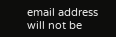email address will not be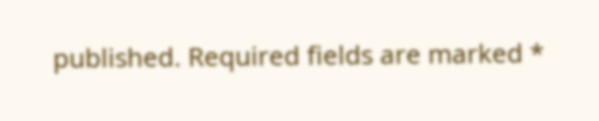published. Required fields are marked *